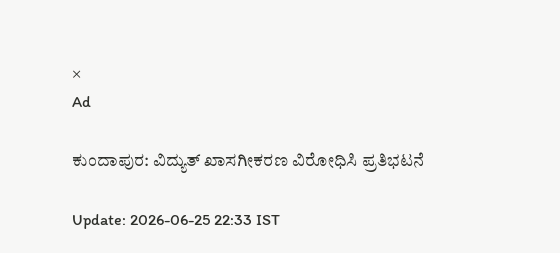×
Ad

ಕುಂದಾಪುರ: ವಿದ್ಯುತ್ ಖಾಸಗೀಕರಣ ವಿರೋಧಿಸಿ ಪ್ರತಿಭಟನೆ

Update: 2026-06-25 22:33 IST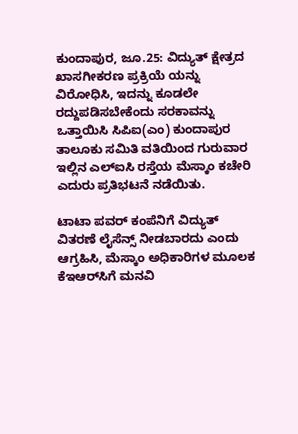ಕುಂದಾಪುರ, ಜೂ.25: ವಿದ್ಯುತ್ ಕ್ಷೇತ್ರದ ಖಾಸಗೀಕರಣ ಪ್ರಕ್ರಿಯೆ ಯನ್ನು ವಿರೋಧಿಸಿ, ಇದನ್ನು ಕೂಡಲೇ ರದ್ದುಪಡಿಸಬೇಕೆಂದು ಸರಕಾವನ್ನು ಒತ್ತಾಯಿಸಿ ಸಿಪಿಐ(ಎಂ) ಕುಂದಾಪುರ ತಾಲೂಕು ಸಮಿತಿ ವತಿಯಿಂದ ಗುರುವಾರ ಇಲ್ಲಿನ ಎಲ್‌ಐಸಿ ರಸ್ತೆಯ ಮೆಸ್ಕಾಂ ಕಚೇರಿ ಎದುರು ಪ್ರತಿಭಟನೆ ನಡೆಯಿತು.

ಟಾಟಾ ಪವರ್ ಕಂಪೆನಿಗೆ ವಿದ್ಯುತ್ ವಿತರಣೆ ಲೈಸೆನ್ಸ್ ನೀಡಬಾರದು ಎಂದು ಆಗ್ರಹಿಸಿ, ಮೆಸ್ಕಾಂ ಅಧಿಕಾರಿಗಳ ಮೂಲಕ ಕೆಇಆರ್‌ಸಿಗೆ ಮನವಿ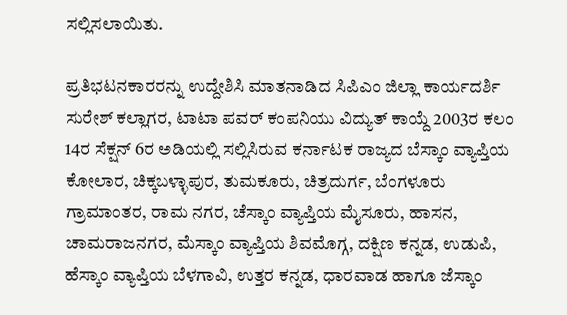ಸಲ್ಲಿಸಲಾಯಿತು.

ಪ್ರತಿಭಟನಕಾರರನ್ನು ಉದ್ದೇಶಿಸಿ ಮಾತನಾಡಿದ ಸಿಪಿಎಂ ಜಿಲ್ಲಾ ಕಾರ್ಯದರ್ಶಿ ಸುರೇಶ್ ಕಲ್ಲಾಗರ, ಟಾಟಾ ಪವರ್ ಕಂಪನಿಯು ವಿದ್ಯುತ್ ಕಾಯ್ದೆ 2003ರ ಕಲಂ 14ರ ಸೆಕ್ಷನ್ 6ರ ಅಡಿಯಲ್ಲಿ ಸಲ್ಲಿಸಿರುವ ಕರ್ನಾಟಕ ರಾಜ್ಯದ ಬೆಸ್ಕಾಂ ವ್ಯಾಪ್ತಿಯ ಕೋಲಾರ, ಚಿಕ್ಕಬಳ್ಳಾಪುರ, ತುಮಕೂರು, ಚಿತ್ರದುರ್ಗ, ಬೆಂಗಳೂರು ಗ್ರಾಮಾಂತರ, ರಾಮ ನಗರ, ಚೆಸ್ಕಾಂ ವ್ಯಾಪ್ತಿಯ ಮೈಸೂರು, ಹಾಸನ, ಚಾಮರಾಜನಗರ, ಮೆಸ್ಕಾಂ ವ್ಯಾಪ್ತಿಯ ಶಿವಮೊಗ್ಗ, ದಕ್ಷಿಣ ಕನ್ನಡ, ಉಡುಪಿ, ಹೆಸ್ಕಾಂ ವ್ಯಾಪ್ತಿಯ ಬೆಳಗಾವಿ, ಉತ್ತರ ಕನ್ನಡ, ಧಾರವಾಡ ಹಾಗೂ ಜೆಸ್ಕಾಂ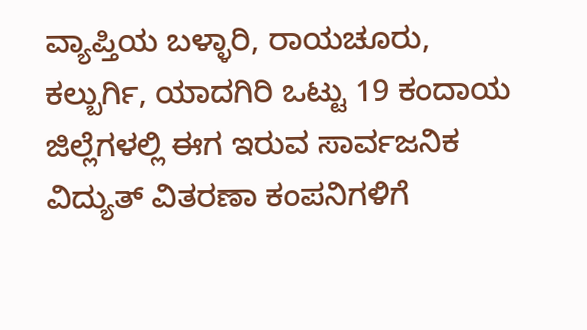ವ್ಯಾಪ್ತಿಯ ಬಳ್ಳಾರಿ, ರಾಯಚೂರು, ಕಲ್ಬುರ್ಗಿ, ಯಾದಗಿರಿ ಒಟ್ಟು 19 ಕಂದಾಯ ಜಿಲ್ಲೆಗಳಲ್ಲಿ ಈಗ ಇರುವ ಸಾರ್ವಜನಿಕ ವಿದ್ಯುತ್ ವಿತರಣಾ ಕಂಪನಿಗಳಿಗೆ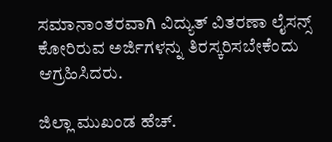ಸಮಾನಾಂತರವಾಗಿ ವಿದ್ಯುತ್ ವಿತರಣಾ ಲೈಸನ್ಸ್ ಕೋರಿರುವ ಅರ್ಜಿಗಳನ್ನು ತಿರಸ್ಕರಿಸಬೇಕೆಂದು ಆಗ್ರಹಿಸಿದರು.

ಜಿಲ್ಲಾ ಮುಖಂಡ ಹೆಚ್.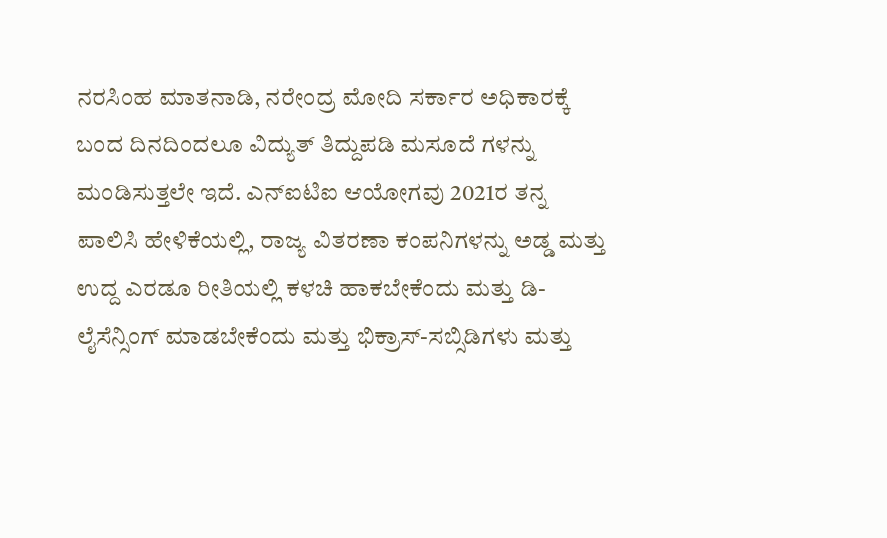ನರಸಿಂಹ ಮಾತನಾಡಿ, ನರೇಂದ್ರ ಮೋದಿ ಸರ್ಕಾರ ಅಧಿಕಾರಕ್ಕೆ ಬಂದ ದಿನದಿಂದಲೂ ವಿದ್ಯುತ್ ತಿದ್ದುಪಡಿ ಮಸೂದೆ ಗಳನ್ನು ಮಂಡಿಸುತ್ತಲೇ ಇದೆ. ಎನ್‌ಐಟಿಐ ಆಯೋಗವು 2021ರ ತನ್ನ ಪಾಲಿಸಿ ಹೇಳಿಕೆಯಲ್ಲಿ, ರಾಜ್ಯ ವಿತರಣಾ ಕಂಪನಿಗಳನ್ನು ಅಡ್ಡ ಮತ್ತು ಉದ್ದ ಎರಡೂ ರೀತಿಯಲ್ಲಿ ಕಳಚಿ ಹಾಕಬೇಕೆಂದು ಮತ್ತು ಡಿ-ಲೈಸೆನ್ಸಿಂಗ್ ಮಾಡಬೇಕೆಂದು ಮತ್ತು ಭಿಕ್ರಾಸ್-ಸಬ್ಸಿಡಿಗಳು ಮತ್ತು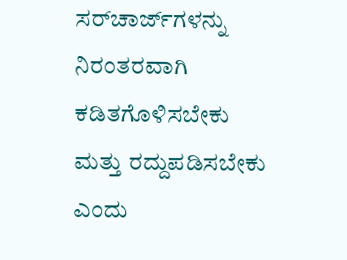ಸರ್‌ಚಾರ್ಜ್‌ಗಳನ್ನು ನಿರಂತರವಾಗಿ ಕಡಿತಗೊಳಿಸಬೇಕು ಮತ್ತು ರದ್ದುಪಡಿಸಬೇಕು ಎಂದು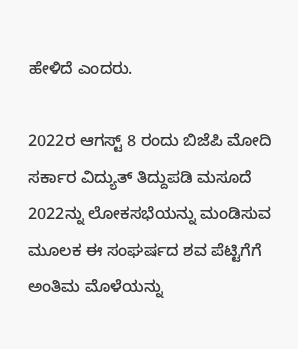ಹೇಳಿದೆ ಎಂದರು.

2022ರ ಆಗಸ್ಟ್ 8 ರಂದು ಬಿಜೆಪಿ ಮೋದಿ ಸರ್ಕಾರ ವಿದ್ಯುತ್ ತಿದ್ದುಪಡಿ ಮಸೂದೆ 2022ನ್ನು ಲೋಕಸಭೆಯನ್ನು ಮಂಡಿಸುವ ಮೂಲಕ ಈ ಸಂಘರ್ಷದ ಶವ ಪೆಟ್ಟಿಗೆಗೆ ಅಂತಿಮ ಮೊಳೆಯನ್ನು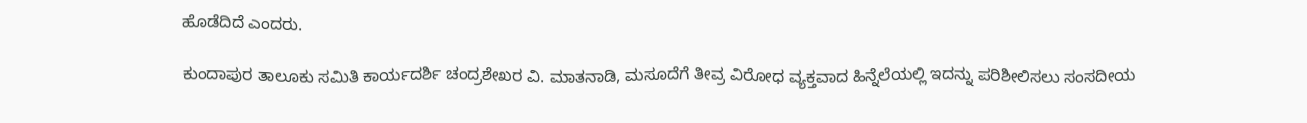ಹೊಡೆದಿದೆ ಎಂದರು.

ಕುಂದಾಪುರ ತಾಲೂಕು ಸಮಿತಿ ಕಾರ್ಯದರ್ಶಿ ಚಂದ್ರಶೇಖರ ವಿ. ಮಾತನಾಡಿ, ಮಸೂದೆಗೆ ತೀವ್ರ ವಿರೋಧ ವ್ಯಕ್ತವಾದ ಹಿನ್ನೆಲೆಯಲ್ಲಿ ಇದನ್ನು ಪರಿಶೀಲಿಸಲು ಸಂಸದೀಯ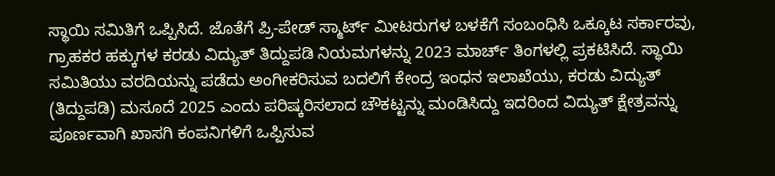ಸ್ಥಾಯಿ ಸಮಿತಿಗೆ ಒಪ್ಪಿಸಿದೆ. ಜೊತೆಗೆ ಪ್ರಿ-ಪೇಡ್ ಸ್ಮಾರ್ಟ್ ಮೀಟರುಗಳ ಬಳಕೆಗೆ ಸಂಬಂಧಿಸಿ ಒಕ್ಕೂಟ ಸರ್ಕಾರವು, ಗ್ರಾಹಕರ ಹಕ್ಕುಗಳ ಕರಡು ವಿದ್ಯುತ್ ತಿದ್ದುಪಡಿ ನಿಯಮಗಳನ್ನು 2023 ಮಾರ್ಚ್ ತಿಂಗಳಲ್ಲಿ ಪ್ರಕಟಿಸಿದೆ. ಸ್ಥಾಯಿ ಸಮಿತಿಯು ವರದಿಯನ್ನು ಪಡೆದು ಅಂಗೀಕರಿಸುವ ಬದಲಿಗೆ ಕೇಂದ್ರ ಇಂಧನ ಇಲಾಖೆಯು, ಕರಡು ವಿದ್ಯುತ್ (ತಿದ್ದುಪಡಿ) ಮಸೂದೆ 2025 ಎಂದು ಪರಿಷ್ಕರಿಸಲಾದ ಚೌಕಟ್ಟನ್ನು ಮಂಡಿಸಿದ್ದು ಇದರಿಂದ ವಿದ್ಯುತ್ ಕ್ಷೇತ್ರವನ್ನು ಪೂರ್ಣವಾಗಿ ಖಾಸಗಿ ಕಂಪನಿಗಳಿಗೆ ಒಪ್ಪಿಸುವ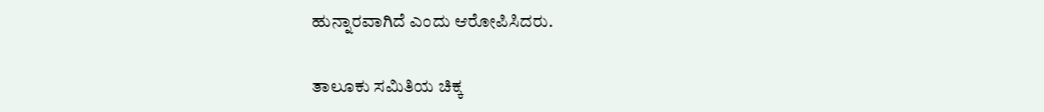ಹುನ್ನಾರವಾಗಿದೆ ಎಂದು ಆರೋಪಿಸಿದರು.

ತಾಲೂಕು ಸಮಿತಿಯ ಚಿಕ್ಕ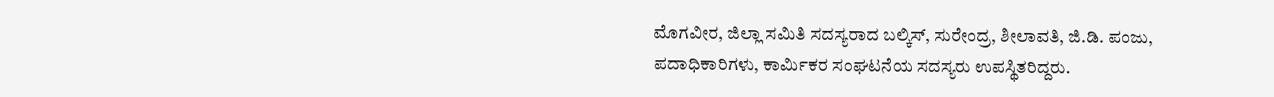ಮೊಗವೀರ, ಜಿಲ್ಲಾ ಸಮಿತಿ ಸದಸ್ಯರಾದ ಬಲ್ಕಿಸ್, ಸುರೇಂದ್ರ, ಶೀಲಾವತಿ, ಜಿ.ಡಿ. ಪಂಜು, ಪದಾಧಿಕಾರಿಗಳು, ಕಾರ್ಮಿಕರ ಸಂಘಟನೆಯ ಸದಸ್ಯರು ಉಪಸ್ಥಿತರಿದ್ದರು.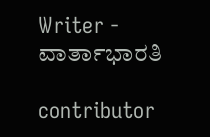Writer - ವಾರ್ತಾಭಾರತಿ

contributor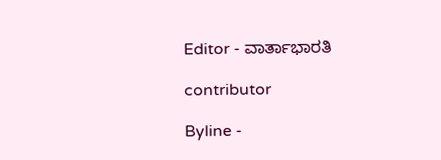Editor - ವಾರ್ತಾಭಾರತಿ

contributor

Byline -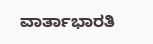ವಾರ್ತಾಭಾರತಿ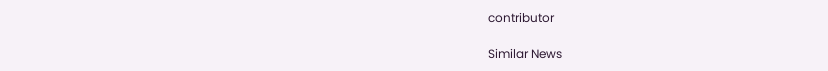contributor

Similar News